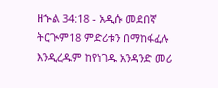ዘኍል 34:18 - አዲሱ መደበኛ ትርጒም18 ምድሪቱን በማከፋፈሉ እንዲረዱም ከየነገዱ አንዳንድ መሪ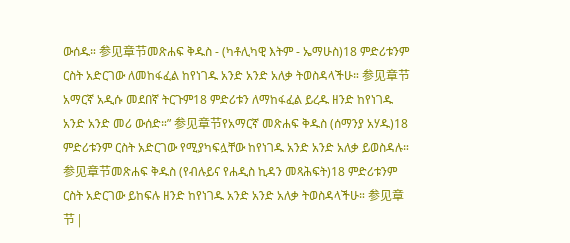ውሰዱ። 参见章节መጽሐፍ ቅዱስ - (ካቶሊካዊ እትም - ኤማሁስ)18 ምድሪቱንም ርስት አድርገው ለመከፋፈል ከየነገዱ አንድ አንድ አለቃ ትወስዳላችሁ። 参见章节አማርኛ አዲሱ መደበኛ ትርጉም18 ምድሪቱን ለማከፋፈል ይረዱ ዘንድ ከየነገዱ አንድ አንድ መሪ ውሰድ።” 参见章节የአማርኛ መጽሐፍ ቅዱስ (ሰማንያ አሃዱ)18 ምድሪቱንም ርስት አድርገው የሚያካፍሏቸው ከየነገዱ አንድ አንድ አለቃ ይወስዳሉ። 参见章节መጽሐፍ ቅዱስ (የብሉይና የሐዲስ ኪዳን መጻሕፍት)18 ምድሪቱንም ርስት አድርገው ይከፍሉ ዘንድ ከየነገዱ አንድ አንድ አለቃ ትወስዳላችሁ። 参见章节 |